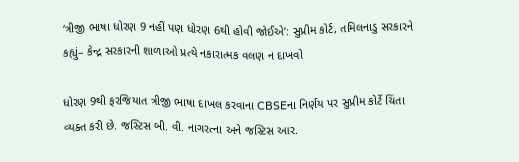‘ત્રીજી ભાષા ધોરણ 9 નહીં પણ ધોરણ 6થી હોવી જોઈએ’: સુપ્રીમ કોર્ટ, તમિલનાડુ સરકારને કહ્યું– કેન્દ્ર સરકારની શાળાઓ પ્રત્યે નકારાત્મક વલણ ન દાખવો

ધોરણ 9થી ફરજિયાત ત્રીજી ભાષા દાખલ કરવાના CBSEના નિર્ણય પર સુપ્રીમ કોર્ટે ચિંતા વ્યક્ત કરી છે. જસ્ટિસ બી. વી. નાગરત્ના અને જસ્ટિસ આર.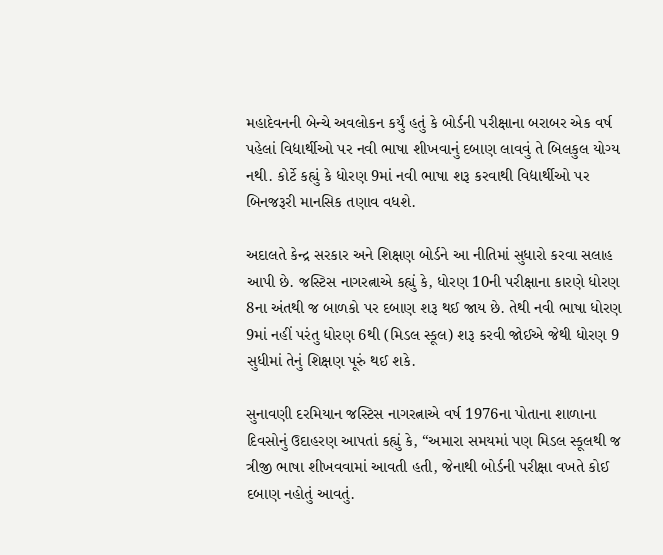મહાદેવનની બેન્ચે અવલોકન કર્યું હતું કે બોર્ડની પરીક્ષાના બરાબર એક વર્ષ પહેલાં વિદ્યાર્થીઓ પર નવી ભાષા શીખવાનું દબાણ લાવવું તે બિલકુલ યોગ્ય નથી. કોર્ટે કહ્યું કે ધોરણ 9માં નવી ભાષા શરૂ કરવાથી વિદ્યાર્થીઓ પર બિનજરૂરી માનસિક તણાવ વધશે.

અદાલતે કેન્દ્ર સરકાર અને શિક્ષણ બોર્ડને આ નીતિમાં સુધારો કરવા સલાહ આપી છે. જસ્ટિસ નાગરત્નાએ કહ્યું કે, ધોરણ 10ની પરીક્ષાના કારણે ધોરણ 8ના અંતથી જ બાળકો પર દબાણ શરૂ થઈ જાય છે. તેથી નવી ભાષા ધોરણ 9માં નહીં પરંતુ ધોરણ 6થી (મિડલ સ્કૂલ) શરૂ કરવી જોઈએ જેથી ધોરણ 9 સુધીમાં તેનું શિક્ષણ પૂરું થઈ શકે.

સુનાવણી દરમિયાન જસ્ટિસ નાગરત્નાએ વર્ષ 1976ના પોતાના શાળાના દિવસોનું ઉદાહરણ આપતાં કહ્યું કે, “અમારા સમયમાં પણ મિડલ સ્કૂલથી જ ત્રીજી ભાષા શીખવવામાં આવતી હતી, જેનાથી બોર્ડની પરીક્ષા વખતે કોઈ દબાણ નહોતું આવતું.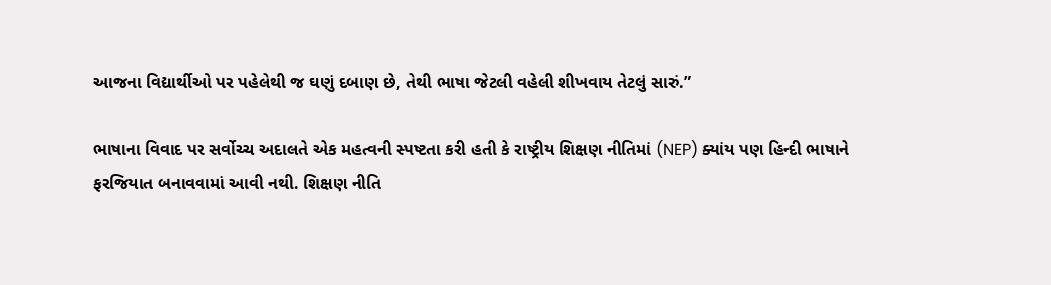આજના વિદ્યાર્થીઓ પર પહેલેથી જ ઘણું દબાણ છે, તેથી ભાષા જેટલી વહેલી શીખવાય તેટલું સારું.”

ભાષાના વિવાદ પર સર્વોચ્ચ અદાલતે એક મહત્વની સ્પષ્ટતા કરી હતી કે રાષ્ટ્રીય શિક્ષણ નીતિમાં (NEP) ક્યાંય પણ હિન્દી ભાષાને ફરજિયાત બનાવવામાં આવી નથી. શિક્ષણ નીતિ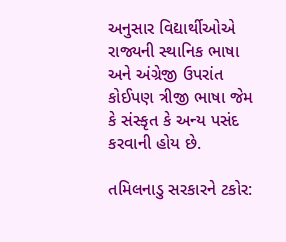અનુસાર વિદ્યાર્થીઓએ રાજ્યની સ્થાનિક ભાષા અને અંગ્રેજી ઉપરાંત કોઈપણ ત્રીજી ભાષા જેમ કે સંસ્કૃત કે અન્ય પસંદ કરવાની હોય છે.

તમિલનાડુ સરકારને ટકોર: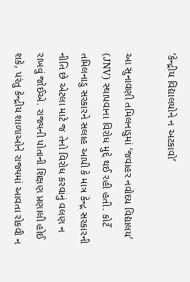‘કેન્દ્રીય વિદ્યાલયોને ન અટકાવો’

આ સુનાવણી તમિલનાડુમાં ‘જવાહર નવોદય વિદ્યાલય’ (JNV) સ્થાપવાના વિરોધ મુદ્દે થઈ રહી હતી. કોર્ટે તમિલનાડુ સરકારને સલાહ આપી કે માત્ર કેન્દ્ર સરકારની નીતિ છે એટલા માટે જ તેનો વિરોધ કરવાનું વલણ ન રાખવું જોઈએ. રાજ્યની પોતાની શિક્ષણ પ્રણાલી હોઈ શકે, પરંતુ કેન્દ્રીય શાળાઓને રાજ્યમાં આવતા રોકવી ન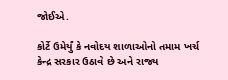જોઈએ.

કોર્ટે ઉમેર્યું કે નવોદય શાળાઓનો તમામ ખર્ચ કેન્દ્ર સરકાર ઉઠાવે છે અને રાજ્ય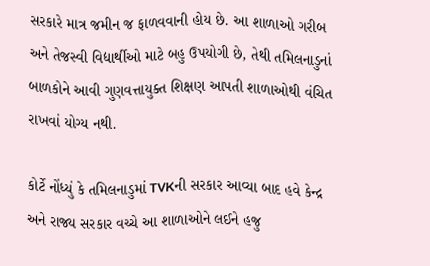સરકારે માત્ર જમીન જ ફાળવવાની હોય છે. આ શાળાઓ ગરીબ અને તેજસ્વી વિદ્યાર્થીઓ માટે બહુ ઉપયોગી છે, તેથી તમિલનાડુનાં બાળકોને આવી ગુણવત્તાયુક્ત શિક્ષણ આપતી શાળાઓથી વંચિત રાખવાં યોગ્ય નથી.

કોર્ટે નોંધ્યું કે તમિલનાડુમાં TVKની સરકાર આવ્યા બાદ હવે કેન્દ્ર અને રાજ્ય સરકાર વચ્ચે આ શાળાઓને લઈને હજુ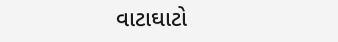વાટાઘાટો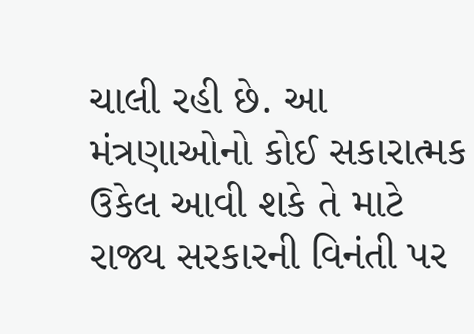ચાલી રહી છે. આ મંત્રણાઓનો કોઈ સકારાત્મક ઉકેલ આવી શકે તે માટે રાજ્ય સરકારની વિનંતી પર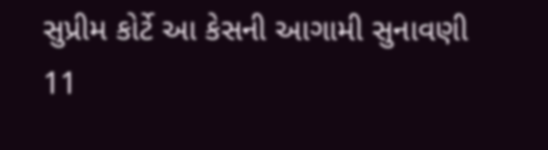સુપ્રીમ કોર્ટે આ કેસની આગામી સુનાવણી 11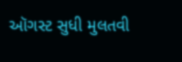ઑગસ્ટ સુધી મુલતવી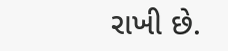રાખી છે.